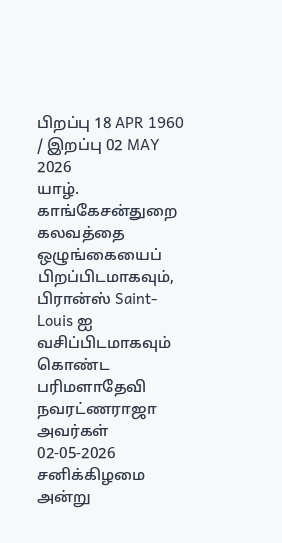பிறப்பு 18 APR 1960 / இறப்பு 02 MAY 2026
யாழ். காங்கேசன்துறை கலவத்தை ஒழுங்கையைப் பிறப்பிடமாகவும், பிரான்ஸ் Saint-Louis ஐ வசிப்பிடமாகவும் கொண்ட பரிமளாதேவி நவரட்ணராஜா அவர்கள் 02-05-2026 சனிக்கிழமை அன்று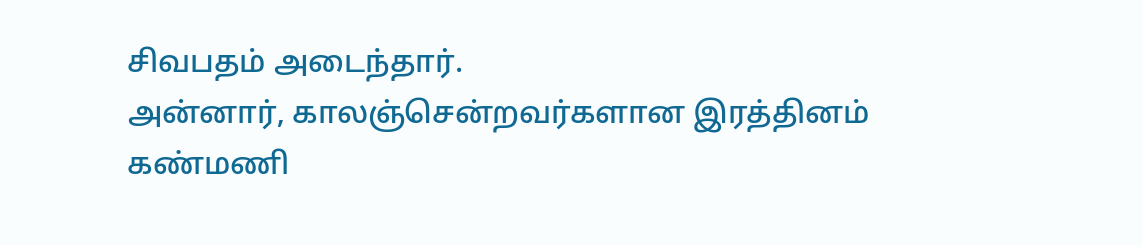சிவபதம் அடைந்தார்.
அன்னார், காலஞ்சென்றவர்களான இரத்தினம் கண்மணி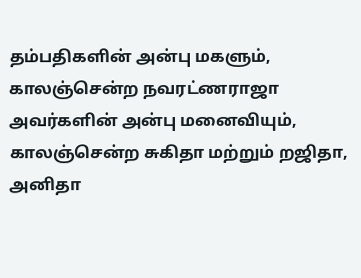தம்பதிகளின் அன்பு மகளும்,
காலஞ்சென்ற நவரட்ணராஜா அவர்களின் அன்பு மனைவியும்,
காலஞ்சென்ற சுகிதா மற்றும் றஜிதா, அனிதா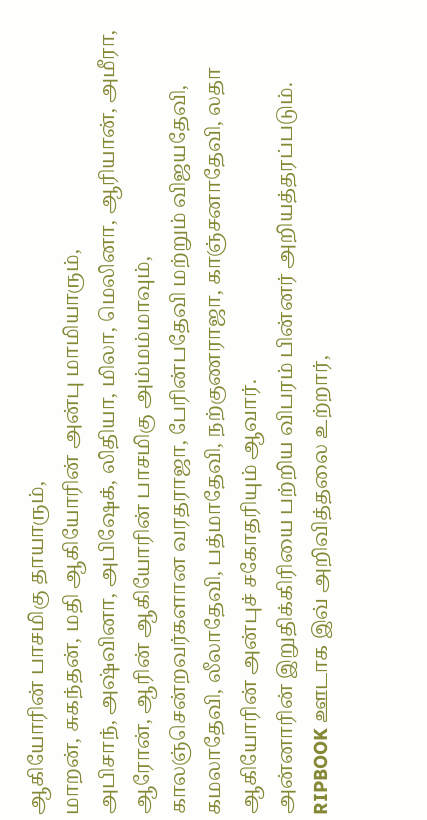ஆகியோரின் பாசமிகு தாயாரும்,
மாறன், சுகந்தன், மதி ஆகியோரின் அன்பு மாமியாரும்,
அபிசாந், அஷ்வினா, அபிஷேக், லிதியா, மிலா, மெலினா, ஆரியான், அமீரா, ஆரோன், ஆரின் ஆகியோரின் பாசமிகு அம்மம்மாவும்,
காலஞ்சென்றவர்களான வரதராஜா, பேரின்பதேவி மற்றும் விஜயதேவி, கமலாதேவி, லீலாதேவி, பத்மாதேவி, நற்குணராஜா, காஞ்சனாதேவி, லதா ஆகியோரின் அன்புச் சகோதரியும் ஆவார்.
அன்னாரின் இறுதிக்கிரியை பற்றிய விபரம் பின்னர் அறியத்தரப்படும்.
RIPBOOK ஊடாக இவ் அறிவித்தலை உற்றார்,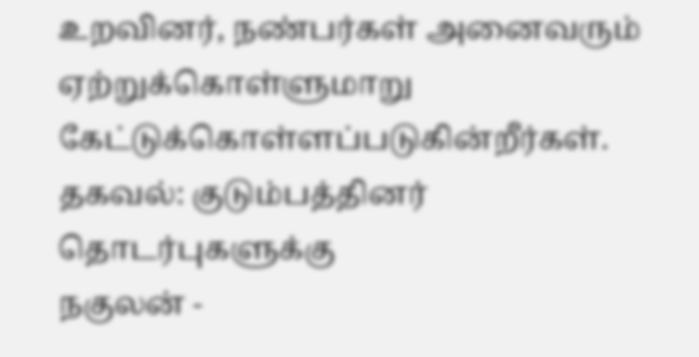உறவினர், நண்பர்கள் அனைவரும் ஏற்றுக்கொள்ளுமாறு கேட்டுக்கொள்ளப்படுகின்றீர்கள்.
தகவல்: குடும்பத்தினர்
தொடர்புகளுக்கு
நகுலன் -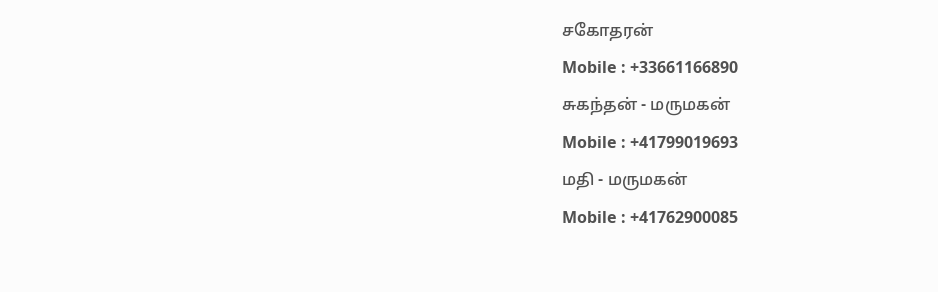சகோதரன்
Mobile : +33661166890
சுகந்தன் - மருமகன்
Mobile : +41799019693
மதி - மருமகன்
Mobile : +41762900085